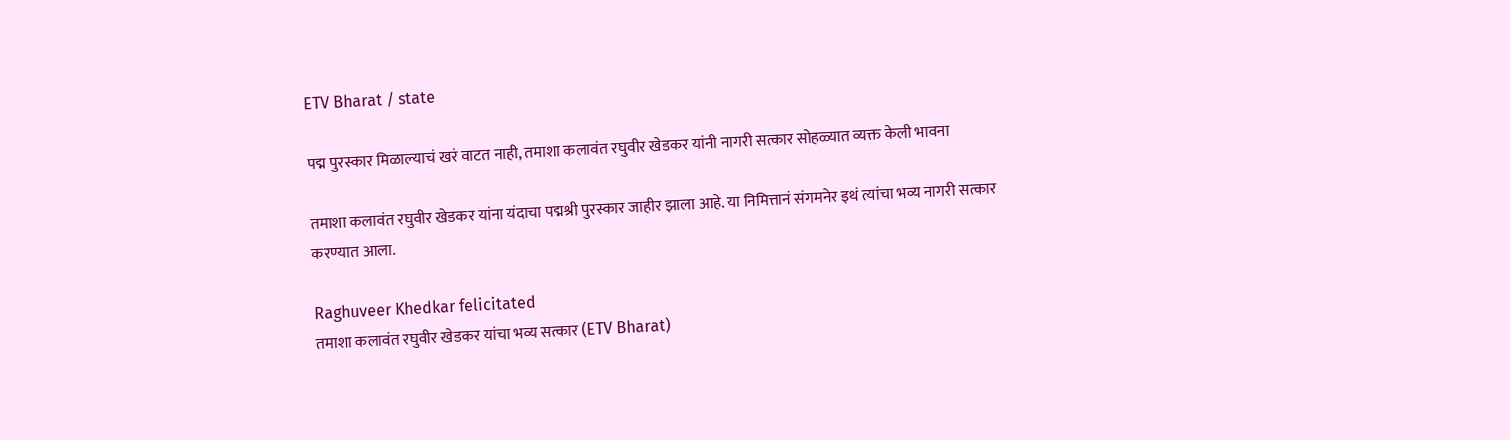ETV Bharat / state

पद्म पुरस्कार मिळाल्याचं खरं वाटत नाही, तमाशा कलावंत रघुवीर खेडकर यांनी नागरी सत्कार सोहळ्यात व्यक्त केली भावना

तमाशा कलावंत रघुवीर खेडकर यांना यंदाचा पद्मश्री पुरस्कार जाहीर झाला आहे. या निमित्तानं संगमनेर इथं त्यांचा भव्य नागरी सत्कार करण्यात आला.

Raghuveer Khedkar felicitated
तमाशा कलावंत रघुवीर खेडकर यांचा भव्य सत्कार (ETV Bharat)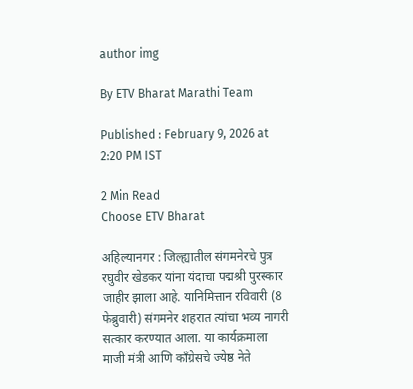author img

By ETV Bharat Marathi Team

Published : February 9, 2026 at 2:20 PM IST

2 Min Read
Choose ETV Bharat

अहिल्यानगर : जिल्ह्यातील संगमनेरचे पुत्र रघुवीर खेडकर यांना यंदाचा पद्मश्री पुरस्कार जाहीर झाला आहे. यानिमित्तान रविवारी (8 फेब्रुवारी) संगमनेर शहरात त्यांचा भव्य नागरी सत्कार करण्यात आला. या कार्यक्रमाला माजी मंत्री आणि काँग्रेसचे ज्येष्ठ नेते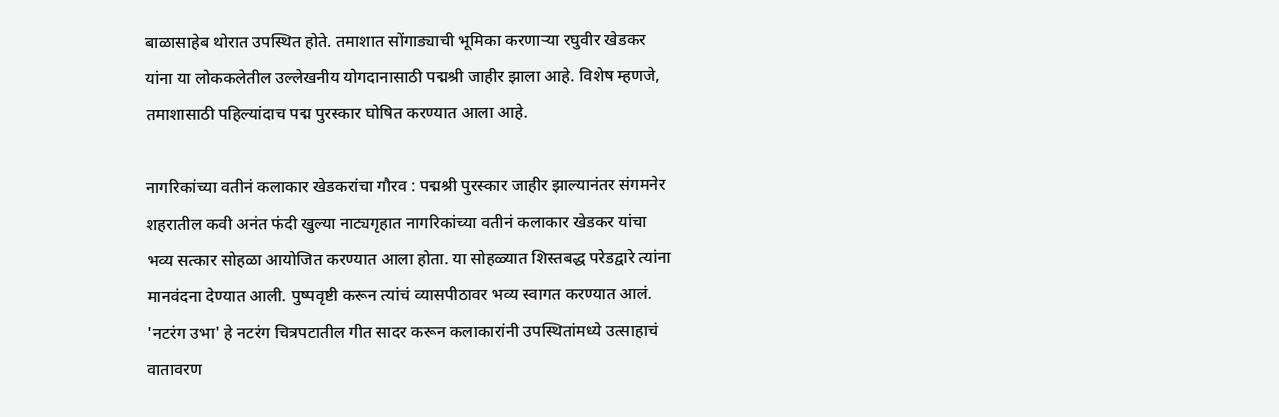बाळासाहेब थोरात उपस्थित होते. तमाशात सोंगाड्याची भूमिका करणाऱ्या रघुवीर खेडकर यांना या लोककलेतील उल्लेखनीय योगदानासाठी पद्मश्री जाहीर झाला आहे. विशेष म्हणजे, तमाशासाठी पहिल्यांदाच पद्म पुरस्कार घोषित करण्यात आला आहे.

नागरिकांच्या वतीनं कलाकार खेडकरांचा गौरव : पद्मश्री पुरस्कार जाहीर झाल्यानंतर संगमनेर शहरातील कवी अनंत फंदी खुल्या नाट्यगृहात नागरिकांच्या वतीनं कलाकार खेडकर यांचा भव्य सत्कार सोहळा आयोजित करण्यात आला होता. या सोहळ्यात शिस्तबद्ध परेडद्वारे त्यांना मानवंदना देण्यात आली. पुष्पवृष्टी करून त्यांचं व्यासपीठावर भव्य स्वागत करण्यात आलं. 'नटरंग उभा' हे नटरंग चित्रपटातील गीत सादर करून कलाकारांनी उपस्थितांमध्ये उत्साहाचं वातावरण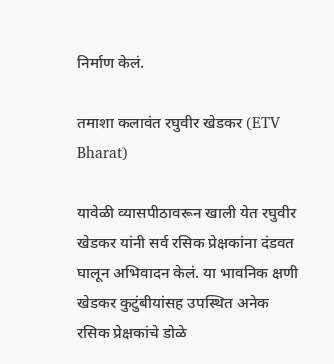निर्माण केलं.

तमाशा कलावंत रघुवीर खेडकर (ETV Bharat)

यावेळी व्यासपीठावरून खाली येत रघुवीर खेडकर यांनी सर्व रसिक प्रेक्षकांना दंडवत घालून अभिवादन केलं. या भावनिक क्षणी खेडकर कुटुंबीयांसह उपस्थित अनेक रसिक प्रेक्षकांचे डोळे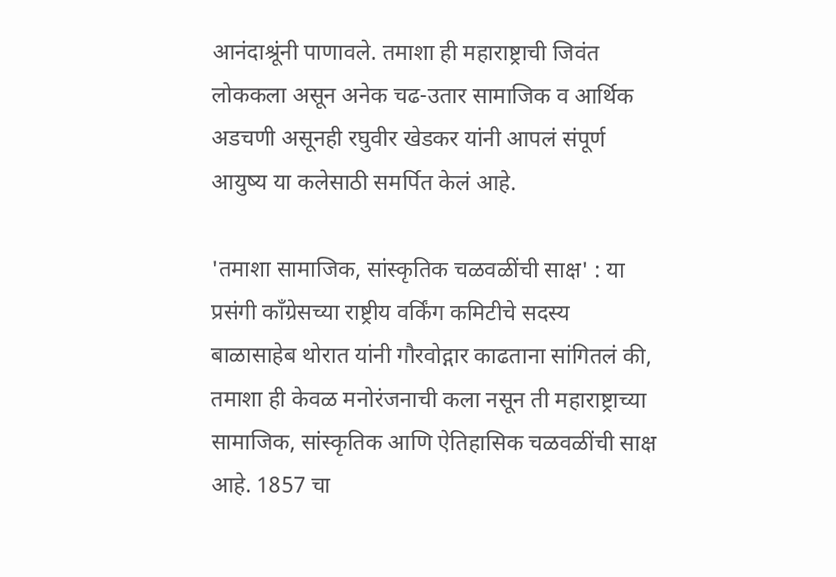आनंदाश्रूंनी पाणावले. तमाशा ही महाराष्ट्राची जिवंत लोककला असून अनेक चढ-उतार सामाजिक व आर्थिक अडचणी असूनही रघुवीर खेडकर यांनी आपलं संपूर्ण आयुष्य या कलेसाठी समर्पित केलं आहे.

'तमाशा सामाजिक, सांस्कृतिक चळवळींची साक्ष' : या प्रसंगी काँग्रेसच्या राष्ट्रीय वर्किंग कमिटीचे सदस्य बाळासाहेब थोरात यांनी गौरवोद्गार काढताना सांगितलं की, तमाशा ही केवळ मनोरंजनाची कला नसून ती महाराष्ट्राच्या सामाजिक, सांस्कृतिक आणि ऐतिहासिक चळवळींची साक्ष आहे. 1857 चा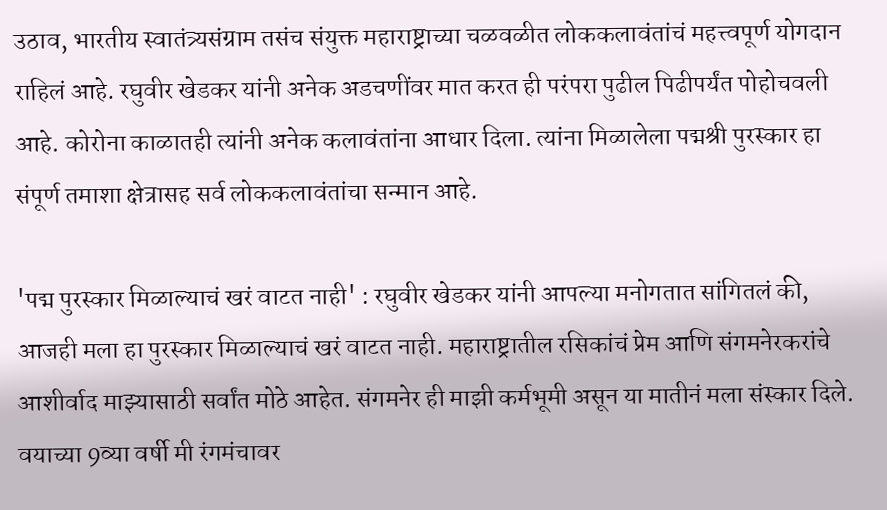उठाव, भारतीय स्वातंत्र्यसंग्राम तसंच संयुक्त महाराष्ट्राच्या चळवळीत लोककलावंतांचं महत्त्वपूर्ण योगदान राहिलं आहे. रघुवीर खेडकर यांनी अनेक अडचणींवर मात करत ही परंपरा पुढील पिढीपर्यंत पोहोचवली आहे. कोरोना काळातही त्यांनी अनेक कलावंतांना आधार दिला. त्यांना मिळालेला पद्मश्री पुरस्कार हा संपूर्ण तमाशा क्षेत्रासह सर्व लोककलावंतांचा सन्मान आहे.

'पद्म पुरस्कार मिळाल्याचं खरं वाटत नाही' : रघुवीर खेडकर यांनी आपल्या मनोगतात सांगितलं की, आजही मला हा पुरस्कार मिळाल्याचं खरं वाटत नाही. महाराष्ट्रातील रसिकांचं प्रेम आणि संगमनेरकरांचे आशीर्वाद माझ्यासाठी सर्वांत मोठे आहेत. संगमनेर ही माझी कर्मभूमी असून या मातीनं मला संस्कार दिले. वयाच्या 9व्या वर्षी मी रंगमंचावर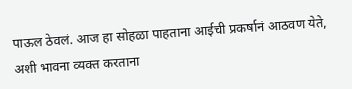पाऊल ठेवलं. आज हा सोहळा पाहताना आईची प्रकर्षानं आठवण येते, अशी भावना व्यक्त करताना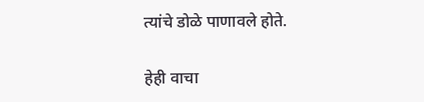त्यांचे डोळे पाणावले होते.

हेही वाचा